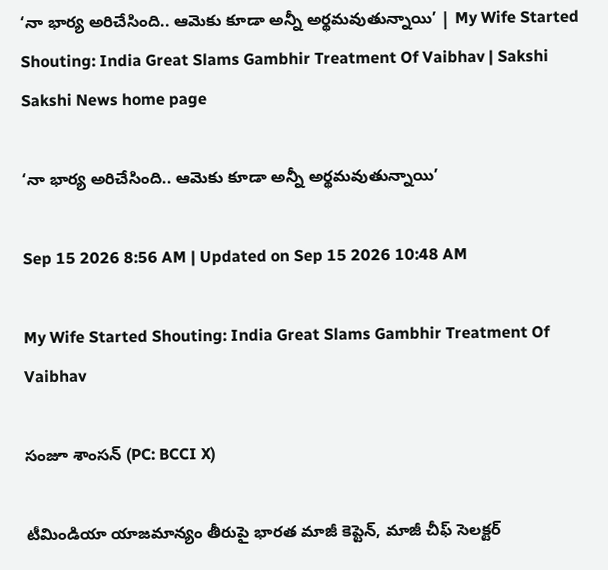‘నా భార్య అరిచేసింది.. ఆమెకు కూడా అన్నీ అర్థమవుతున్నాయి’ | My Wife Started Shouting: India Great Slams Gambhir Treatment Of Vaibhav | Sakshi
Sakshi News home page

‘నా భార్య అరిచేసింది.. ఆమెకు కూడా అన్నీ అర్థమవుతున్నాయి’

Sep 15 2026 8:56 AM | Updated on Sep 15 2026 10:48 AM

My Wife Started Shouting: India Great Slams Gambhir Treatment Of Vaibhav

సంజూ శాంసన్‌ (PC: BCCI X)

టీమిండియా యాజమాన్యం తీరుపై భారత మాజీ కెప్టెన్‌, మాజీ చీఫ్‌ సెలక్టర్‌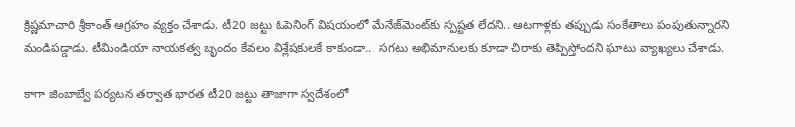క్రిష్ణమాచారి శ్రీకాంత్‌ ఆగ్రహం వ్యక్తం చేశాడు. టీ20 జట్టు ఓపెనింగ్‌ విషయంలో మేనేజ్‌మెంట్‌కు స్పష్టత లేదని.. ఆటగాళ్లకు తప్పుడు సంకేతాలు పంపుతున్నారని మండిపడ్డాడు. టీమిండియా నాయకత్వ బృందం కేవలం విశ్లేషకులకే కాకుండా..  సగటు అభిమానులకు కూడా చిరాకు తెప్పిస్తోందని ఘాటు వ్యాఖ్యలు చేశాడు.

కాగా జింబాబ్వే పర్యటన తర్వాత భారత టీ20 జట్టు తాజాగా స్వదేశంలో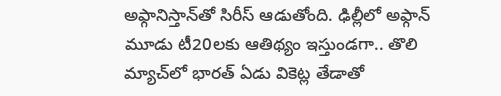అఫ్గానిస్తాన్‌తో సిరీస్‌ ఆడుతోంది. ఢిల్లీలో అఫ్గాన్‌ మూడు టీ20లకు ఆతిథ్యం ఇస్తుండగా.. తొలి మ్యాచ్‌లో భారత్‌ ఏడు వికెట్ల తేడాతో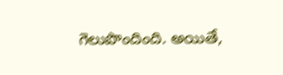గెలుపొందింది. అయితే,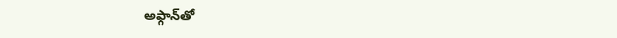అఫ్గాన్‌తో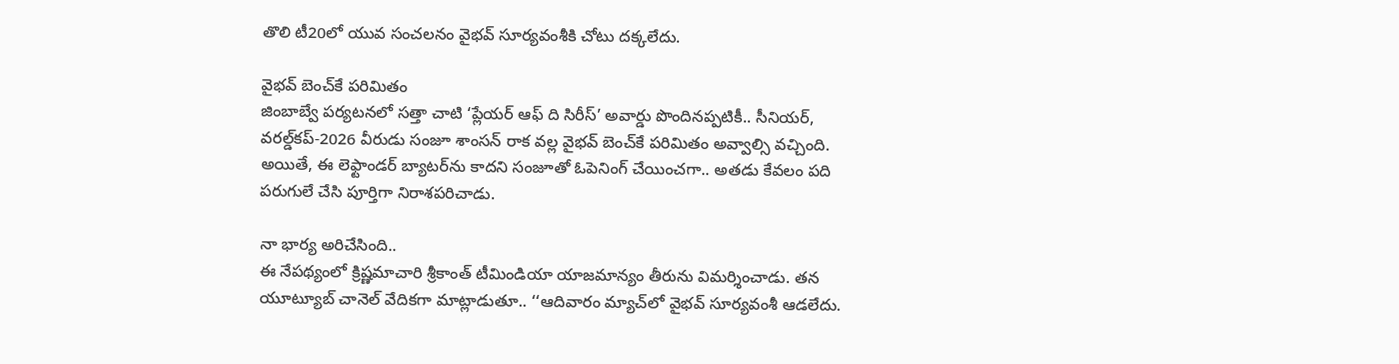తొలి టీ20లో యువ సంచలనం వైభవ్‌ సూర్యవంశీకి చోటు దక్కలేదు.

వైభవ్‌ బెంచ్‌కే పరిమితం
జింబాబ్వే పర్యటనలో సత్తా చాటి ‘ప్లేయర్‌ ఆఫ్‌ ది సిరీస్‌’ అవార్డు పొందినప్పటికీ.. సీనియర్‌, వరల్డ్‌కప్‌-2026 వీరుడు సంజూ శాంసన్‌ రాక వల్ల వైభవ్‌ బెంచ్‌కే పరిమితం అవ్వాల్సి వచ్చింది. అయితే, ఈ లెఫ్టాండర్‌ బ్యాటర్‌ను కాదని సంజూతో ఓపెనింగ్‌ చేయించగా.. అతడు కేవలం పది పరుగులే చేసి పూర్తిగా నిరాశపరిచాడు.

నా భార్య అరిచేసింది..
ఈ నేపథ్యంలో క్రిష్ణమాచారి శ్రీకాంత్‌ టీమిండియా యాజమాన్యం తీరును విమర్శించాడు. తన యూట్యూబ్‌ చానెల్‌ వేదికగా మాట్లాడుతూ.. ‘‘ఆదివారం మ్యాచ్‌లో వైభవ్‌ సూర్యవంశీ ఆడలేదు.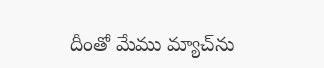దీంతో మేము మ్యాచ్‌ను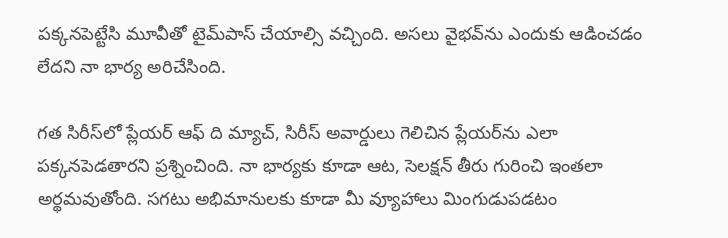పక్కనపెట్టేసి మూవీతో టైమ్‌పాస్‌ చేయాల్సి వచ్చింది. అసలు వైభవ్‌ను ఎందుకు ఆడించడం లేదని నా భార్య అరిచేసింది.

గత సిరీస్‌లో ప్లేయర్‌ ఆఫ్‌ ది మ్యాచ్‌, సిరీస్‌ అవార్డులు గెలిచిన ప్లేయర్‌ను ఎలా పక్కనపెడతారని ప్రశ్నించింది. నా భార్యకు కూడా ఆట, సెలక్షన్‌ తీరు గురించి ఇంతలా అర్థమవుతోంది. సగటు అభిమానులకు కూడా మీ వ్యూహాలు మింగుడుపడటం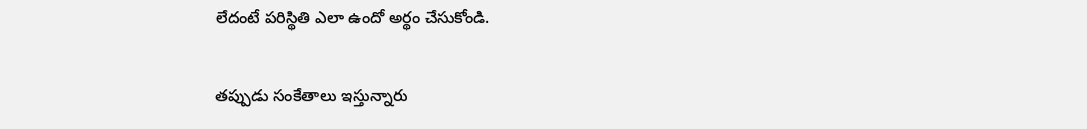లేదంటే పరిస్థితి ఎలా ఉందో అర్థం చేసుకోండి.

తప్పుడు సంకేతాలు ఇస్తున్నారు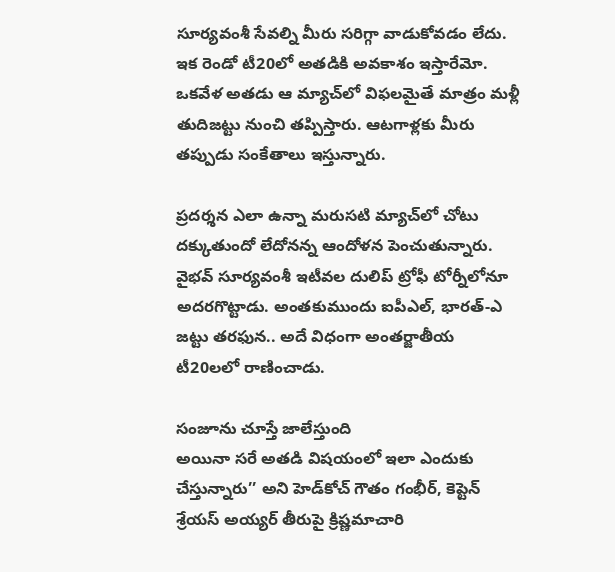సూర్యవంశీ సేవల్ని మీరు సరిగ్గా వాడుకోవడం లేదు. ఇక రెండో టీ20లో అతడికి అవకాశం ఇస్తారేమో. ఒకవేళ అతడు ఆ మ్యాచ్‌లో విఫలమైతే మాత్రం మళ్లీ తుదిజట్టు నుంచి తప్పిస్తారు. ఆటగాళ్లకు మీరు తప్పుడు సంకేతాలు ఇస్తున్నారు.

ప్రదర్శన ఎలా ఉన్నా మరుసటి మ్యాచ్‌లో చోటు దక్కుతుందో లేదోనన్న ఆందోళన పెంచుతున్నారు. వైభవ్‌ సూర్యవంశీ ఇటీవల దులిప్‌ ట్రోఫీ టోర్నీలోనూ అదరగొట్టాడు. అంతకుముందు ఐపీఎల్‌, భారత్‌-ఎ జట్టు తరఫున.. అదే విధంగా అంతర్జాతీయ టీ20లలో రాణించాడు.

సంజూను చూస్తే జాలేస్తుంది
అయినా సరే అతడి విషయంలో ఇలా ఎందుకు చేస్తున్నారు’’ అని హెడ్‌కోచ్‌ గౌతం గంభీర్‌, కెప్టెన్‌ శ్రేయస్‌ అయ్యర్‌ తీరుపై క్రిష్ణమాచారి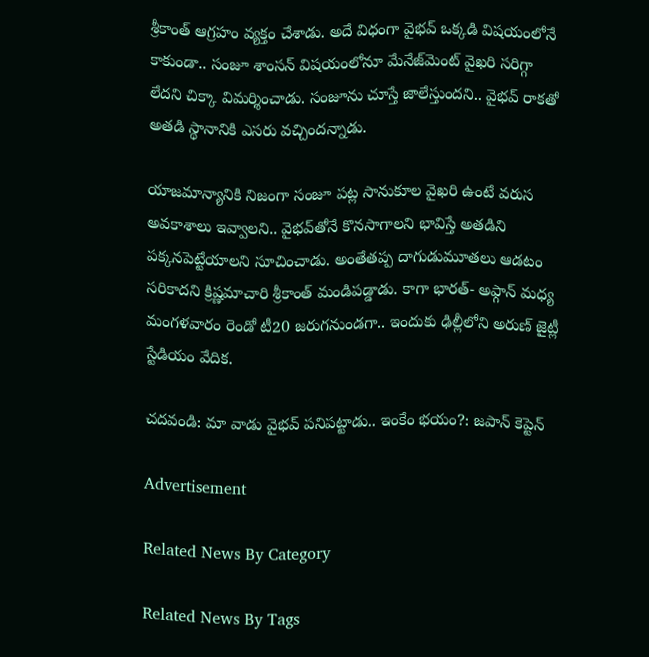శ్రీకాంత్‌ ఆగ్రహం వ్యక్తం చేశాడు. అదే విధంగా వైభవ్‌ ఒక్కడి విషయంలోనే కాకుండా.. సంజూ శాంసన్‌ విషయంలోనూ మేనేజ్‌మెంట్‌ వైఖరి సరిగ్గా లేదని చిక్కా విమర్శించాడు. సంజూను చూస్తే జాలేస్తుందని.. వైభవ్‌ రాకతో అతడి స్థానానికి ఎసరు వచ్చిందన్నాడు.

యాజమాన్యానికి నిజంగా సంజూ పట్ల సానుకూల వైఖరి ఉంటే వరుస అవకాశాలు ఇవ్వాలని.. వైభవ్‌తోనే కొనసాగాలని భావిస్తే అతడిని పక్కనపెట్టేయాలని సూచించాడు. అంతేతప్ప దాగుడుమూతలు ఆడటం సరికాదని క్రిష్ణమాచారి శ్రీకాంత్‌ మండిపడ్డాడు. కాగా భారత్‌- అఫ్గాన్‌ మధ్య మంగళవారం రెండో టీ20 జరుగనుండగా.. ఇందుకు ఢిల్లీలోని అరుణ్‌ జైట్లీ స్టేడియం వేదిక.

చదవండి: మా వాడు వైభవ్‌ పనిపట్టాడు.. ఇంకేం భయం?: జపాన్‌ కెప్టెన్‌

Advertisement

Related News By Category

Related News By Tags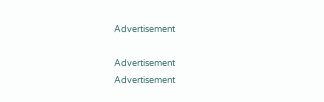Advertisement

Advertisement
Advertisement